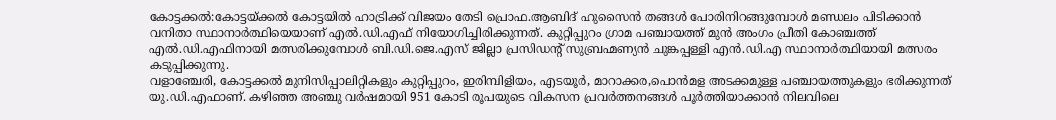കോട്ടക്കൽ:കോട്ടയ്ക്കൽ കോട്ടയിൽ ഹാട്രിക്ക് വിജയം തേടി പ്രൊഫ.ആബിദ് ഹുസൈൻ തങ്ങൾ പോരിനിറങ്ങുമ്പോൾ മണ്ഡലം പിടിക്കാൻ വനിതാ സ്ഥാനാർത്ഥിയെയാണ് എൽ.ഡി.എഫ് നിയോഗിച്ചിരിക്കുന്നത്. കുറ്റിപ്പുറം ഗ്രാമ പഞ്ചായത്ത് മുൻ അംഗം പ്രീതി കോഞ്ചത്ത് എൽ.ഡി.എഫിനായി മത്സരിക്കുമ്പോൾ ബി.ഡി.ജെ.എസ് ജില്ലാ പ്രസിഡന്റ് സുബ്രഹ്മണ്യൻ ചുങ്കപ്പള്ളി എൻ.ഡി.എ സ്ഥാനാർത്ഥിയായി മത്സരം കടുപ്പിക്കുന്നു.
വളാഞ്ചേരി, കോട്ടക്കൽ മുനിസിപ്പാലിറ്റികളും കുറ്റിപ്പുറം, ഇരിമ്പിളിയം, എടയൂർ, മാറാക്കര,പൊൻമള അടക്കമുള്ള പഞ്ചായത്തുകളും ഭരിക്കുന്നത് യു.ഡി.എഫാണ്. കഴിഞ്ഞ അഞ്ചു വർഷമായി 951 കോടി രൂപയുടെ വികസന പ്രവർത്തനങ്ങൾ പൂർത്തിയാക്കാൻ നിലവിലെ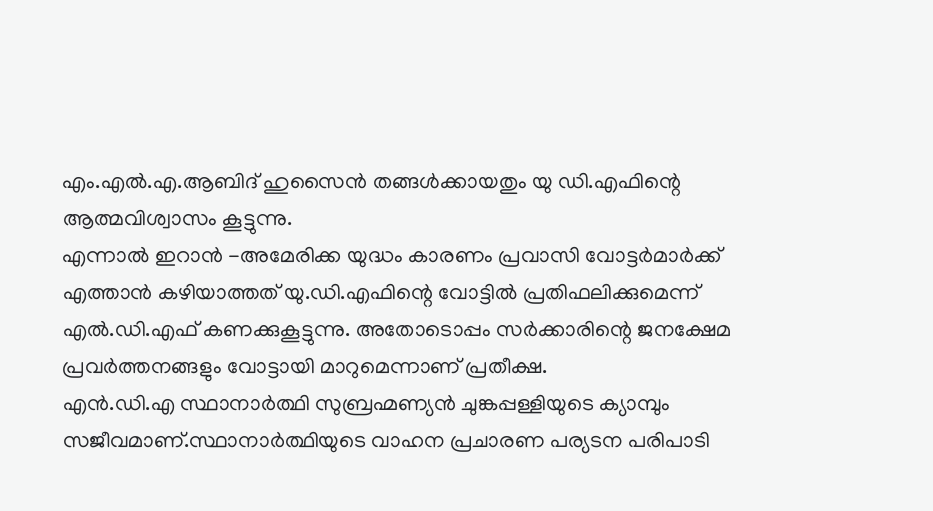എം.എൽ.എ.ആബിദ് ഹുസൈൻ തങ്ങൾക്കായതും യു ഡി.എഫിന്റെ ആത്മവിശ്വാസം കൂട്ടുന്നു.
എന്നാൽ ഇറാൻ -അമേരിക്ക യുദ്ധം കാരണം പ്രവാസി വോട്ടർമാർക്ക് എത്താൻ കഴിയാത്തത് യു.ഡി.എഫിന്റെ വോട്ടിൽ പ്രതിഫലിക്കുമെന്ന് എൽ.ഡി.എഫ് കണക്കുകൂട്ടുന്നു. അതോടൊപ്പം സർക്കാരിന്റെ ജനക്ഷേമ പ്രവർത്തനങ്ങളും വോട്ടായി മാറുമെന്നാണ് പ്രതീക്ഷ.
എൻ.ഡി.എ സ്ഥാനാർത്ഥി സുബ്രഹ്മണ്യൻ ചുങ്കപ്പള്ളിയുടെ ക്യാമ്പും സജീവമാണ്.സ്ഥാനാർത്ഥിയുടെ വാഹന പ്രചാരണ പര്യടന പരിപാടി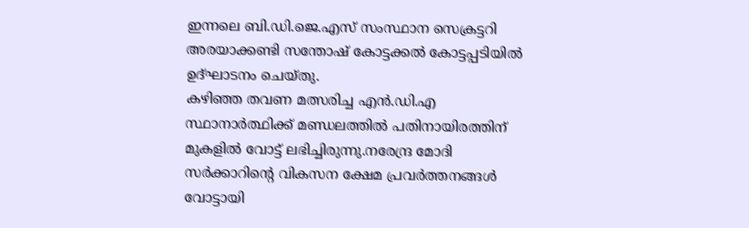ഇന്നലെ ബി.ഡി.ജെ.എസ് സംസ്ഥാന സെക്രട്ടറി അരയാക്കണ്ടി സന്തോഷ് കോട്ടക്കൽ കോട്ടപ്പടിയിൽ ഉദ്ഘാടനം ചെയ്തു.
കഴിഞ്ഞ തവണ മത്സരിച്ച എൻ.ഡി.എ സ്ഥാനാർത്ഥിക്ക് മണ്ഡലത്തിൽ പതിനായിരത്തിന് മുകളിൽ വോട്ട് ലഭിച്ചിരുന്നു.നരേന്ദ്ര മോദി സർക്കാറിന്റെ വികസന ക്ഷേമ പ്രവർത്തനങ്ങൾ വോട്ടായി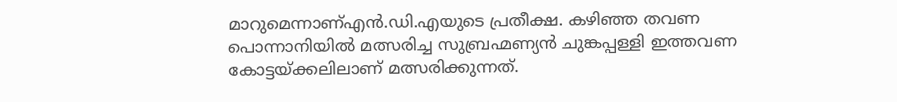മാറുമെന്നാണ്എൻ.ഡി.എയുടെ പ്രതീക്ഷ. കഴിഞ്ഞ തവണ പൊന്നാനിയിൽ മത്സരിച്ച സുബ്രഹ്മണ്യൻ ചുങ്കപ്പള്ളി ഇത്തവണ കോട്ടയ്ക്കലിലാണ് മത്സരിക്കുന്നത്.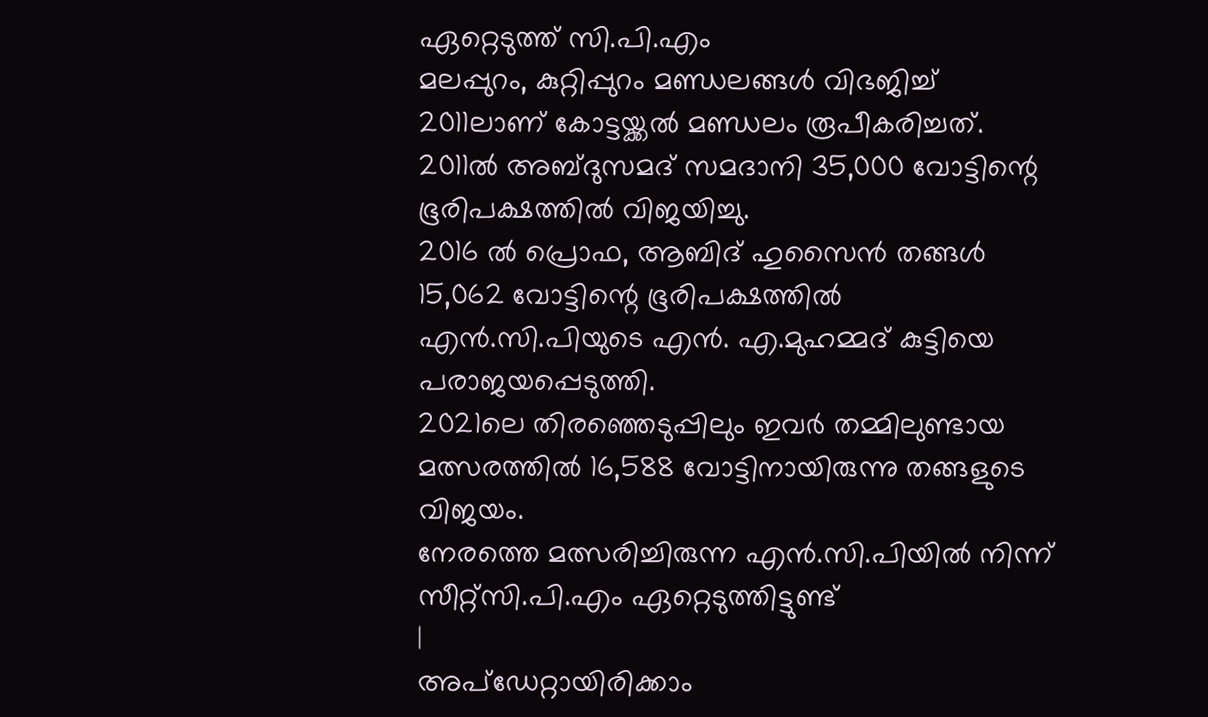ഏറ്റെടുത്ത് സി.പി.എം
മലപ്പുറം, കുറ്റിപ്പുറം മണ്ഡലങ്ങൾ വിഭജിച്ച് 2011ലാണ് കോട്ടയ്ക്കൽ മണ്ഡലം രൂപീകരിച്ചത്.
2011ൽ അബ്ദുസമദ് സമദാനി 35,000 വോട്ടിന്റെ ഭൂരിപക്ഷത്തിൽ വിജയിച്ചു.
2016 ൽ പ്രൊഫ, ആബിദ് ഹുസൈൻ തങ്ങൾ 15,062 വോട്ടിന്റെ ഭൂരിപക്ഷത്തിൽ എൻ.സി.പിയുടെ എൻ. എ.മുഹമ്മദ് കുട്ടിയെ പരാജയപ്പെടുത്തി.
2021ലെ തിരഞ്ഞെടുപ്പിലും ഇവർ തമ്മിലുണ്ടായ മത്സരത്തിൽ 16,588 വോട്ടിനായിരുന്നു തങ്ങളുടെ വിജയം.
നേരത്തെ മത്സരിച്ചിരുന്ന എൻ.സി.പിയിൽ നിന്ന് സീറ്റ്സി.പി.എം ഏറ്റെടുത്തിട്ടുണ്ട്
|
അപ്ഡേറ്റായിരിക്കാം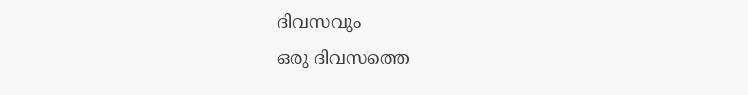ദിവസവും
ഒരു ദിവസത്തെ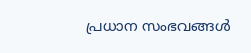പ്രധാന സംഭവങ്ങൾ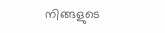നിങ്ങളുടെ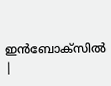ഇൻബോക്സിൽ |